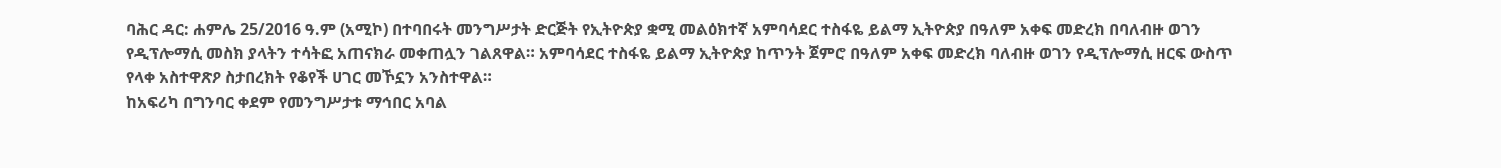ባሕር ዳር: ሐምሌ 25/2016 ዓ.ም (አሚኮ) በተባበሩት መንግሥታት ድርጅት የኢትዮጵያ ቋሚ መልዕክተኛ አምባሳደር ተስፋዬ ይልማ ኢትዮጵያ በዓለም አቀፍ መድረክ በባለብዙ ወገን የዲፕሎማሲ መስክ ያላትን ተሳትፎ አጠናክራ መቀጠሏን ገልጸዋል። አምባሳደር ተስፋዬ ይልማ ኢትዮጵያ ከጥንት ጀምሮ በዓለም አቀፍ መድረክ ባለብዙ ወገን የዲፕሎማሲ ዘርፍ ውስጥ የላቀ አስተዋጽዖ ስታበረክት የቆየች ሀገር መኾኗን አንስተዋል።
ከአፍሪካ በግንባር ቀደም የመንግሥታቱ ማኅበር አባል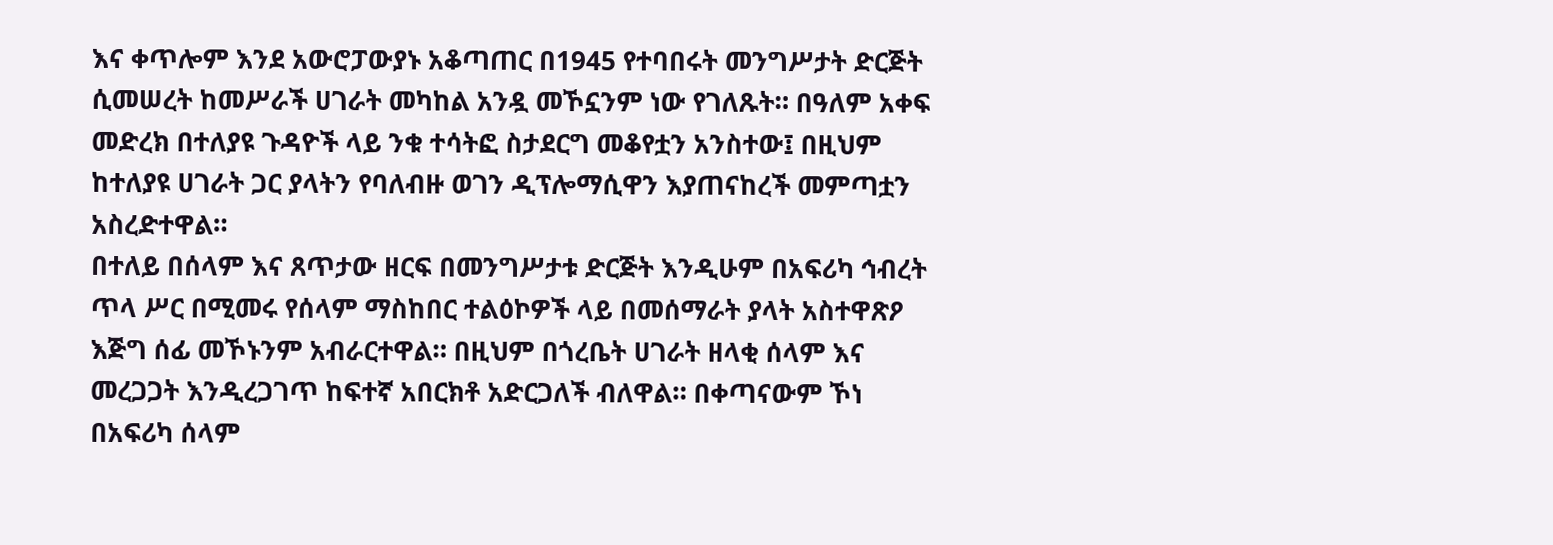እና ቀጥሎም እንደ አውሮፓውያኑ አቆጣጠር በ1945 የተባበሩት መንግሥታት ድርጅት ሲመሠረት ከመሥራች ሀገራት መካከል አንዷ መኾኗንም ነው የገለጹት። በዓለም አቀፍ መድረክ በተለያዩ ጉዳዮች ላይ ንቁ ተሳትፎ ስታደርግ መቆየቷን አንስተው፤ በዚህም ከተለያዩ ሀገራት ጋር ያላትን የባለብዙ ወገን ዲፕሎማሲዋን እያጠናከረች መምጣቷን አስረድተዋል።
በተለይ በሰላም እና ጸጥታው ዘርፍ በመንግሥታቱ ድርጅት እንዲሁም በአፍሪካ ኅብረት ጥላ ሥር በሚመሩ የሰላም ማስከበር ተልዕኮዎች ላይ በመሰማራት ያላት አስተዋጽዖ እጅግ ሰፊ መኾኑንም አብራርተዋል። በዚህም በጎረቤት ሀገራት ዘላቂ ሰላም እና መረጋጋት እንዲረጋገጥ ከፍተኛ አበርክቶ አድርጋለች ብለዋል። በቀጣናውም ኾነ በአፍሪካ ሰላም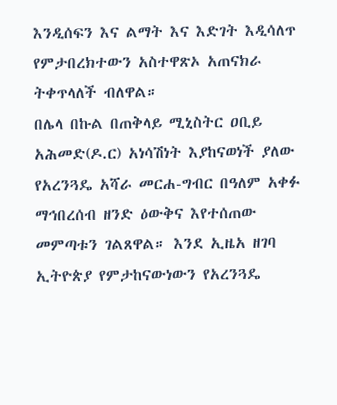እንዲሰፍን እና ልማት እና እድገት እዲሳለጥ የምታበረክተውን አስተዋጽኦ አጠናክራ ትቀጥላለች ብለዋል።
በሌላ በኩል በጠቅላይ ሚኒስትር ዐቢይ አሕመድ(ዶ.ር) አነሳሽነት እያከናወነች ያለው የአረንጓዴ አሻራ መርሐ-ግብር በዓለም አቀፉ ማኅበረሰብ ዘንድ ዕውቅና እየተሰጠው መምጣቱን ገልጸዋል። እንደ ኢዜአ ዘገባ ኢትዮጵያ የምታከናውነውን የአረንጓዴ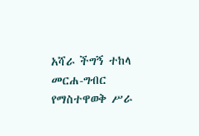አሻራ ችግኝ ተከላ መርሐ-ግብር የማስተዋወቅ ሥራ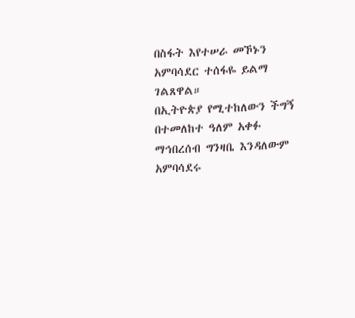በስፋት እየተሠራ መኾኑን አምባሳደር ተሰፋዬ ይልማ ገልጸዋል።
በኢትዮጵያ የሚተከለውን ችግኝ በተመለከተ ዓለም አቀፉ ማኅበረሰብ ግንዛቤ እንዳለውም አምባሳደሩ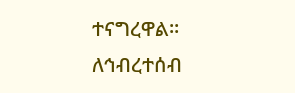ተናግረዋል።
ለኅብረተሰብ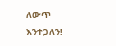ለውጥ እንተጋለን!